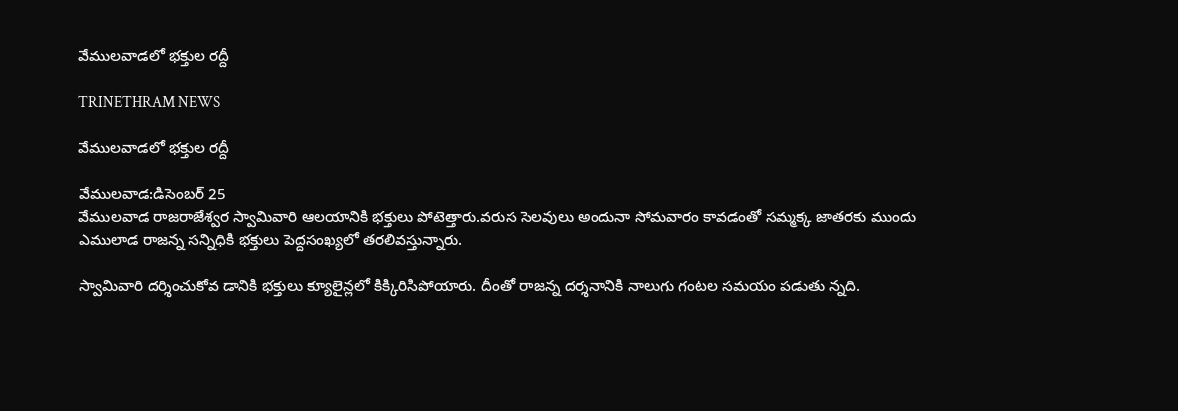వేములవాడలో భక్తుల రద్దీ

TRINETHRAM NEWS

వేములవాడలో భక్తుల రద్దీ

వేములవాడ:డిసెంబర్ 25
వేములవాడ రాజరాజేశ్వర స్వామివారి ఆలయానికి భక్తులు పోటెత్తారు.వరుస సెలవులు అందునా సోమవారం కావడంతో సమ్మక్క జాతరకు ముందు ఎములాడ రాజన్న సన్నిధికి భక్తులు పెద్దసంఖ్యలో తరలివస్తున్నారు.

స్వామివారి దర్శించుకోవ డానికి భక్తులు క్యూలైన్లలో కిక్కిరిసిపోయారు. దీంతో రాజన్న దర్శనానికి నాలుగు గంటల సమయం పడుతు న్నది.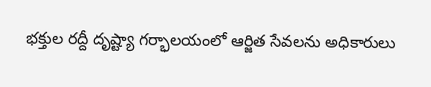భక్తుల రద్దీ దృష్ట్యా గర్భాలయంలో ఆర్జిత సేవలను అధికారులు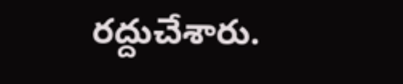రద్దుచేశారు.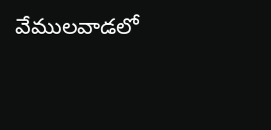వేములవాడలో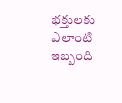భక్తులకు ఎలాంటి ఇబ్బంది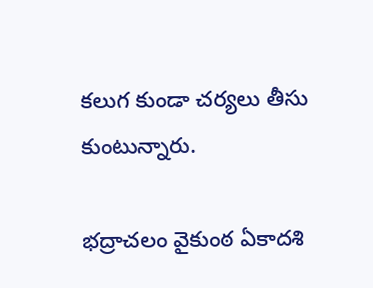కలుగ కుండా చర్యలు తీసు కుంటున్నారు.

భద్రాచలం వైకుంఠ ఏకాదశి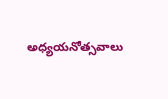అధ్యయనోత్సవాలు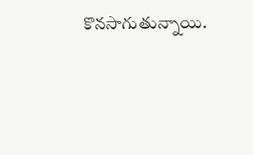కొనసాగుతున్నాయి.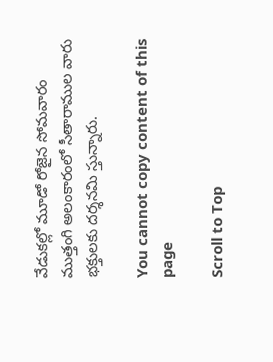వేడుకల్లో మూడో రోజైన సోమవారం ముత్తంగి అలంకారంలో సీతారాముల వారు భక్తులకు దర్శనమి స్తున్నారు.

You cannot copy content of this page

Scroll to Top